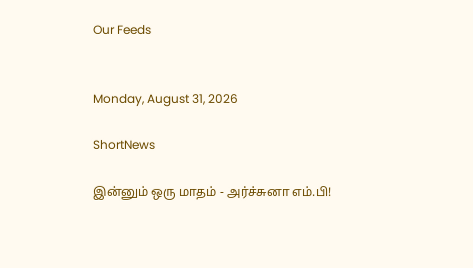Our Feeds


Monday, August 31, 2026

ShortNews

இன்னும் ஒரு மாதம் - அர்ச்சுனா எம்.பி!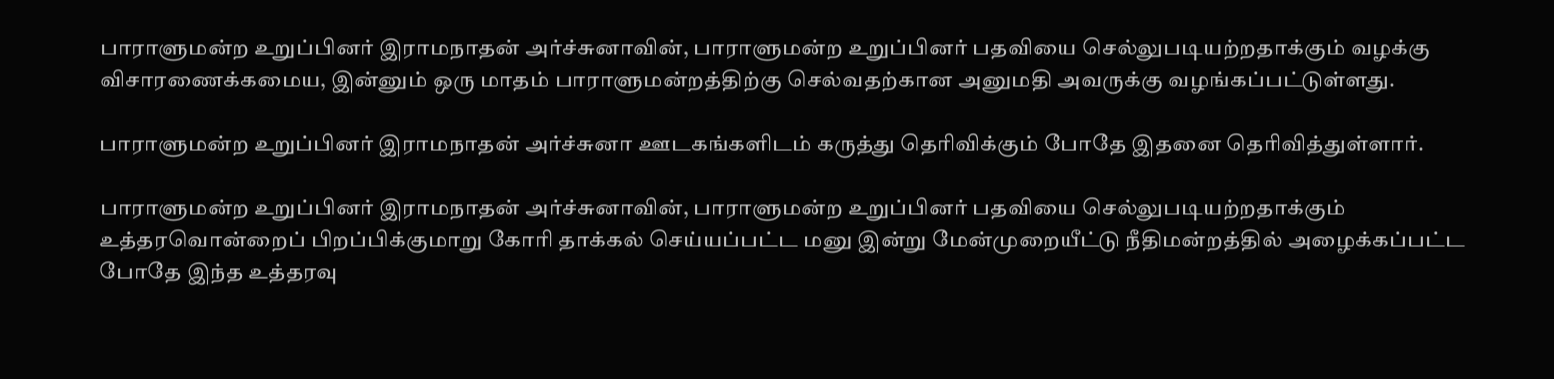பாராளுமன்ற உறுப்பினர் இராமநாதன் அர்ச்சுனாவின், பாராளுமன்ற உறுப்பினர் பதவியை செல்லுபடியற்றதாக்கும் வழக்கு விசாரணைக்கமைய, இன்னும் ஒரு மாதம் பாராளுமன்றத்திற்கு செல்வதற்கான அனுமதி அவருக்கு வழங்கப்பட்டுள்ளது.

பாராளுமன்ற உறுப்பினர் இராமநாதன் அர்ச்சுனா ஊடகங்களிடம் கருத்து தெரிவிக்கும் போதே இதனை தெரிவித்துள்ளார்.

பாராளுமன்ற உறுப்பினர் இராமநாதன் அர்ச்சுனாவின், பாராளுமன்ற உறுப்பினர் பதவியை செல்லுபடியற்றதாக்கும் உத்தரவொன்றைப் பிறப்பிக்குமாறு கோரி தாக்கல் செய்யப்பட்ட மனு இன்று மேன்முறையீட்டு நீதிமன்றத்தில் அழைக்கப்பட்ட போதே இந்த உத்தரவு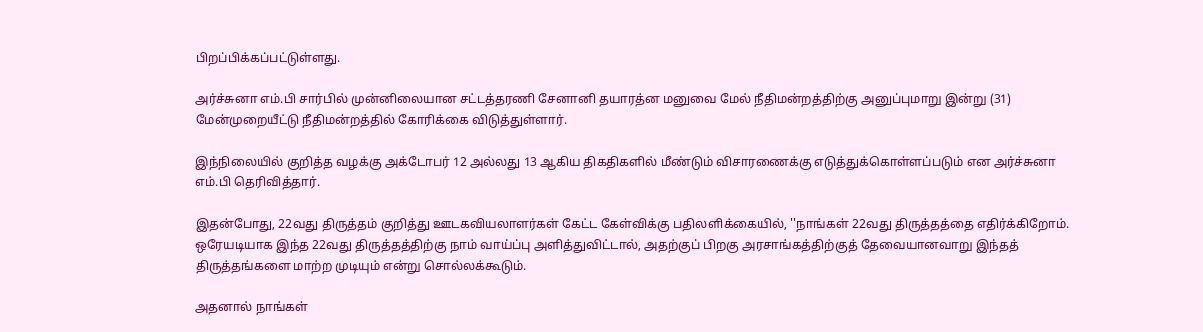பிறப்பிக்கப்பட்டுள்ளது.

அர்ச்சுனா எம்.பி சார்பில் முன்னிலையான சட்டத்தரணி சேனானி தயாரத்ன மனுவை மேல் நீதிமன்றத்திற்கு அனுப்புமாறு இன்று (31) மேன்முறையீட்டு நீதிமன்றத்தில் கோரிக்கை விடுத்துள்ளார்.

இந்நிலையில் குறித்த வழக்கு அக்டோபர் 12 அல்லது 13 ஆகிய திகதிகளில் மீண்டும் விசாரணைக்கு எடுத்துக்கொள்ளப்படும் என அர்ச்சுனா எம்.பி தெரிவித்தார்.

இதன்போது, 22வது திருத்தம் குறித்து ஊடகவியலாளர்கள் கேட்ட கேள்விக்கு பதிலளிக்கையில், ''நாங்கள் 22வது திருத்தத்தை எதிர்க்கிறோம். ஒரேயடியாக இந்த 22வது திருத்தத்திற்கு நாம் வாய்ப்பு அளித்துவிட்டால், அதற்குப் பிறகு அரசாங்கத்திற்குத் தேவையானவாறு இந்தத் திருத்தங்களை மாற்ற முடியும் என்று சொல்லக்கூடும்.

அதனால் நாங்கள்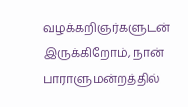வழக்கறிஞர்களுடன் இருக்கிறோம், நான் பாராளுமன்றத்தில்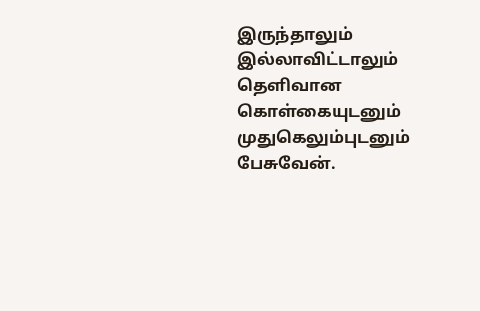இருந்தாலும் இல்லாவிட்டாலும் தெளிவான கொள்கையுடனும் முதுகெலும்புடனும் பேசுவேன்.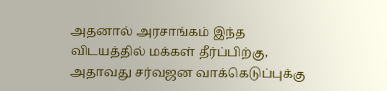அதனால் அரசாங்கம் இந்த விடயத்தில் மக்கள் தீர்ப்பிற்கு, அதாவது சர்வஜன வாக்கெடுப்புக்கு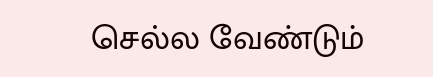செல்ல வேண்டும்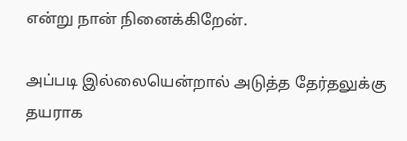என்று நான் நினைக்கிறேன்.

அப்படி இல்லையென்றால் அடுத்த தேர்தலுக்கு தயராக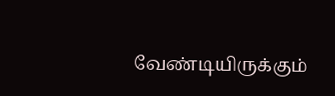வேண்டியிருக்கும்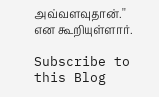அவ்வளவுதான்.'' என கூறியுள்ளார்.

Subscribe to this Blog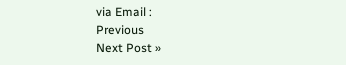via Email :
Previous
Next Post »